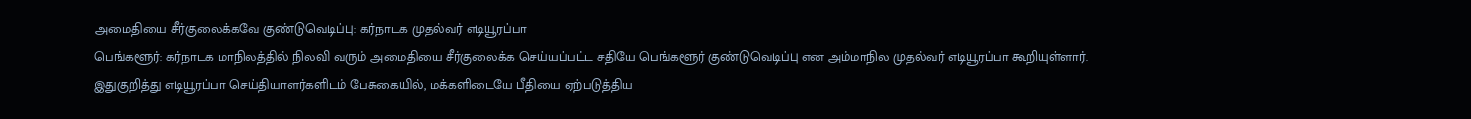அமைதியை சீர்குலைக்கவே குண்டுவெடிப்பு: கர்நாடக முதல்வர் எடியூரப்பா
பெங்களூர்: கர்நாடக மாநிலத்தில் நிலவி வரும் அமைதியை சீர்குலைக்க செய்யப்பட்ட சதியே பெங்களூர் குண்டுவெடிப்பு என அம்மாநில முதல்வர் எடியூரப்பா கூறியுள்ளார்.
இதுகுறித்து எடியூரப்பா செய்தியாளர்களிடம் பேசுகையில், மக்களிடையே பீதியை ஏற்படுத்திய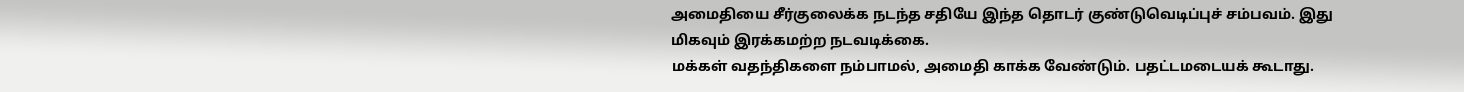அமைதியை சீர்குலைக்க நடந்த சதியே இந்த தொடர் குண்டுவெடிப்புச் சம்பவம். இது மிகவும் இரக்கமற்ற நடவடிக்கை.
மக்கள் வதந்திகளை நம்பாமல், அமைதி காக்க வேண்டும். பதட்டமடையக் கூடாது.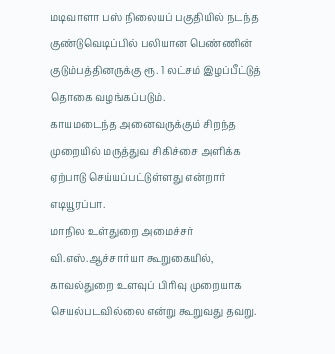மடிவாளா பஸ் நிலையப் பகுதியில் நடந்த குண்டுவெடிப்பில் பலியான பெண்ணின் குடும்பத்தினருக்கு ரூ. 1 லட்சம் இழப்பீட்டுத் தொகை வழங்கப்படும்.
காயமடைந்த அனைவருக்கும் சிறந்த முறையில் மருத்துவ சிகிச்சை அளிக்க ஏற்பாடு செய்யப்பட்டுள்ளது என்றார் எடியூரப்பா.
மாநில உள்துறை அமைச்சர் வி.எஸ்.ஆச்சார்யா கூறுகையில், காவல்துறை உளவுப் பிரிவு முறையாக செயல்படவில்லை என்று கூறுவது தவறு.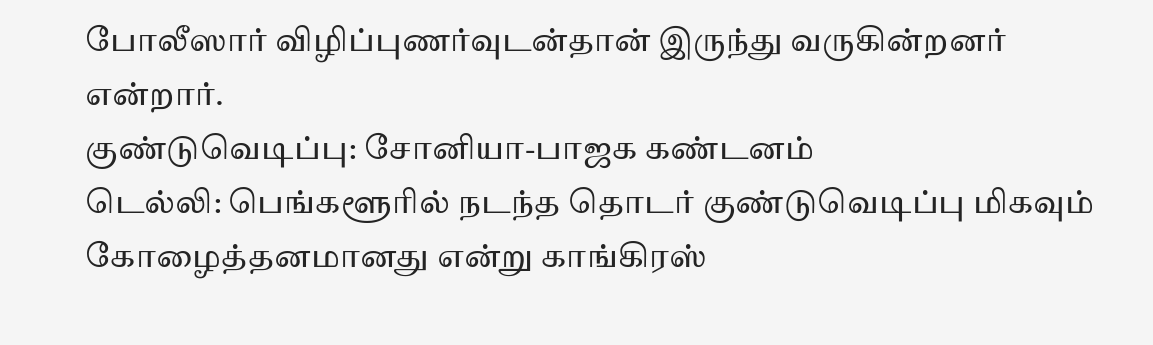போலீஸார் விழிப்புணர்வுடன்தான் இருந்து வருகின்றனர் என்றார்.
குண்டுவெடிப்பு: சோனியா-பாஜக கண்டனம்
டெல்லி: பெங்களூரில் நடந்த தொடர் குண்டுவெடிப்பு மிகவும் கோழைத்தனமானது என்று காங்கிரஸ்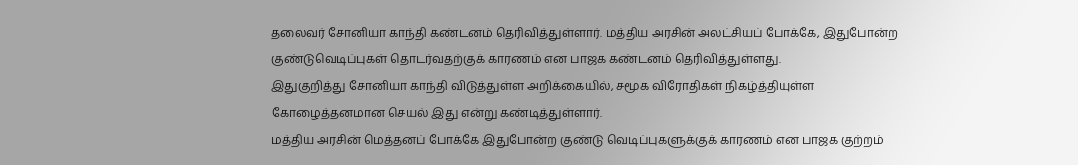தலைவர் சோனியா காந்தி கண்டனம் தெரிவித்துள்ளார். மத்திய அரசின் அலட்சியப் போக்கே, இதுபோன்ற குண்டுவெடிப்புகள் தொடர்வதற்குக் காரணம் என பாஜக கண்டனம் தெரிவித்துள்ளது.
இதுகுறித்து சோனியா காந்தி விடுத்துள்ள அறிக்கையில், சமூக விரோதிகள் நிகழ்த்தியுள்ள கோழைத்தனமான செயல் இது என்று கண்டித்துள்ளார்.
மத்திய அரசின் மெத்தனப் போக்கே இதுபோன்ற குண்டு வெடிப்புகளுக்குக் காரணம் என பாஜக குற்றம்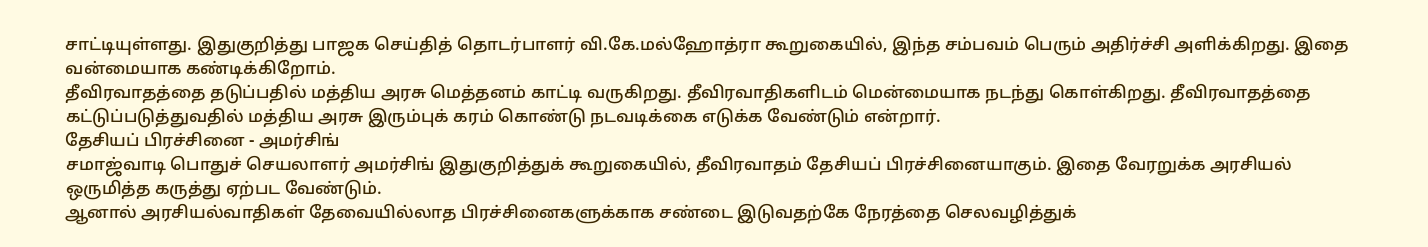சாட்டியுள்ளது. இதுகுறித்து பாஜக செய்தித் தொடர்பாளர் வி.கே.மல்ஹோத்ரா கூறுகையில், இந்த சம்பவம் பெரும் அதிர்ச்சி அளிக்கிறது. இதை வன்மையாக கண்டிக்கிறோம்.
தீவிரவாதத்தை தடுப்பதில் மத்திய அரசு மெத்தனம் காட்டி வருகிறது. தீவிரவாதிகளிடம் மென்மையாக நடந்து கொள்கிறது. தீவிரவாதத்தை கட்டுப்படுத்துவதில் மத்திய அரசு இரும்புக் கரம் கொண்டு நடவடிக்கை எடுக்க வேண்டும் என்றார்.
தேசியப் பிரச்சினை - அமர்சிங்
சமாஜ்வாடி பொதுச் செயலாளர் அமர்சிங் இதுகுறித்துக் கூறுகையில், தீவிரவாதம் தேசியப் பிரச்சினையாகும். இதை வேரறுக்க அரசியல் ஒருமித்த கருத்து ஏற்பட வேண்டும்.
ஆனால் அரசியல்வாதிகள் தேவையில்லாத பிரச்சினைகளுக்காக சண்டை இடுவதற்கே நேரத்தை செலவழித்துக்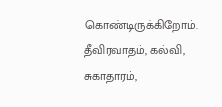கொண்டிருக்கிறோம். தீவிரவாதம், கல்வி, சுகாதாரம்,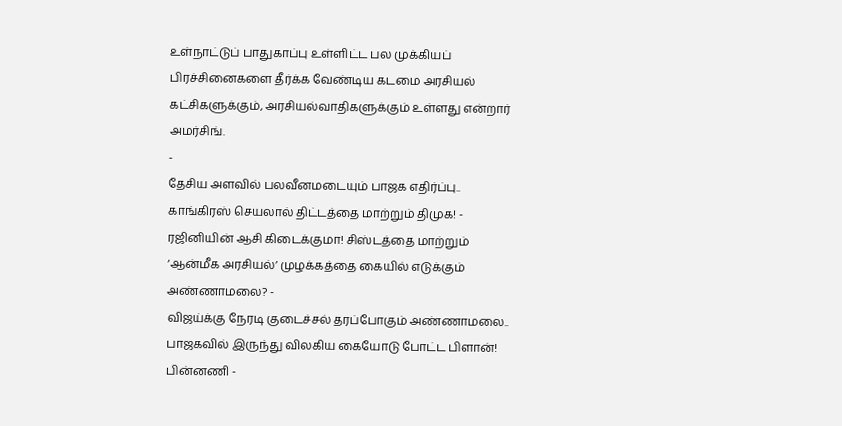உள்நாட்டுப் பாதுகாப்பு உள்ளிட்ட பல முக்கியப் பிரச்சினைகளை தீர்க்க வேண்டிய கடமை அரசியல் கட்சிகளுக்கும், அரசியல்வாதிகளுக்கும் உள்ளது என்றார் அமர்சிங்.
-
தேசிய அளவில் பலவீனமடையும் பாஜக எதிர்ப்பு.. காங்கிரஸ் செயலால் திட்டத்தை மாற்றும் திமுக! -
ரஜினியின் ஆசி கிடைக்குமா! சிஸ்டத்தை மாற்றும் ‘ஆன்மீக அரசியல்’ முழக்கத்தை கையில் எடுக்கும் அண்ணாமலை? -
விஜய்க்கு நேரடி குடைச்சல் தரப்போகும் அண்ணாமலை.. பாஜகவில் இருந்து விலகிய கையோடு போட்ட பிளான்! பின்னணி -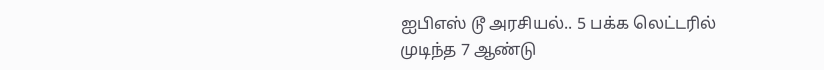ஐபிஎஸ் டூ அரசியல்.. 5 பக்க லெட்டரில் முடிந்த 7 ஆண்டு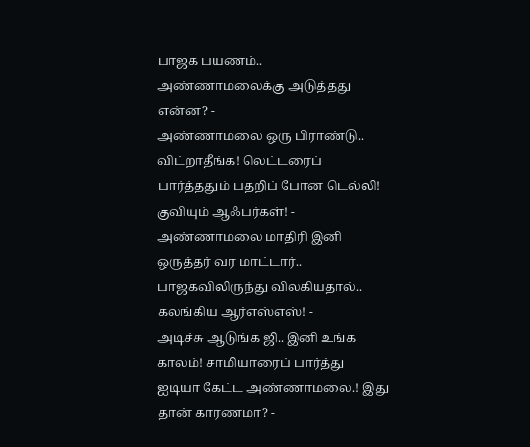பாஜக பயணம்.. அண்ணாமலைக்கு அடுத்தது என்ன? -
அண்ணாமலை ஒரு பிராண்டு.. விட்றாதீங்க! லெட்டரைப் பார்த்ததும் பதறிப் போன டெல்லி! குவியும் ஆஃபர்கள்! -
அண்ணாமலை மாதிரி இனி ஒருத்தர் வர மாட்டார்.. பாஜகவிலிருந்து விலகியதால்.. கலங்கிய ஆர்எஸ்எஸ்! -
அடிச்சு ஆடுங்க ஜி.. இனி உங்க காலம்! சாமியாரைப் பார்த்து ஐடியா கேட்ட அண்ணாமலை.! இது தான் காரணமா? -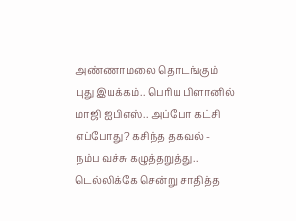அண்ணாமலை தொடங்கும் புது இயக்கம்.. பெரிய பிளானில் மாஜி ஐபிஎஸ்.. அப்போ கட்சி எப்போது? கசிந்த தகவல் -
நம்ப வச்சு கழுத்தறுத்து.. டெல்லிக்கே சென்று சாதித்த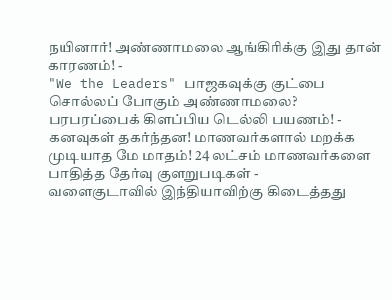நயினார்! அண்ணாமலை ஆங்கிரிக்கு இது தான் காரணம்! -
"We the Leaders" பாஜகவுக்கு குட்பை சொல்லப் போகும் அண்ணாமலை? பரபரப்பைக் கிளப்பிய டெல்லி பயணம்! -
கனவுகள் தகர்ந்தன! மாணவர்களால் மறக்க முடியாத மே மாதம்! 24 லட்சம் மாணவர்களை பாதித்த தேர்வு குளறுபடிகள் -
வளைகுடாவில் இந்தியாவிற்கு கிடைத்தது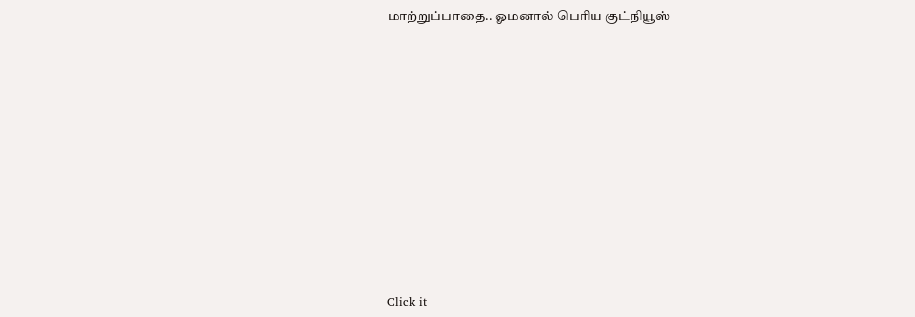மாற்றுப்பாதை.. ஓமனால் பெரிய குட்நியூஸ்












Click it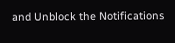and Unblock the Notifications